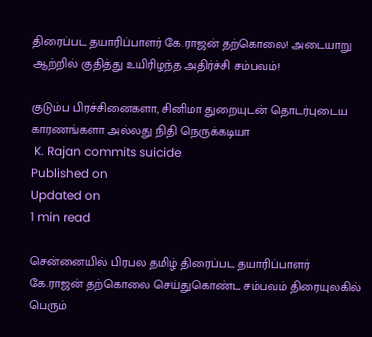திரைப்பட தயாரிப்பாளர் கே.ராஜன் தற்கொலை! அடையாறு ஆற்றில் குதித்து உயிரிழந்த அதிர்ச்சி சம்பவம்!

குடும்ப பிரச்சினைகளா, சினிமா துறையுடன் தொடர்புடைய காரணங்களா அல்லது நிதி நெருக்கடியா
 K. Rajan commits suicide
Published on
Updated on
1 min read

சென்னையில் பிரபல தமிழ் திரைப்பட தயாரிப்பாளர் கே.ராஜன் தற்கொலை செய்துகொண்ட சம்பவம் திரையுலகில் பெரும்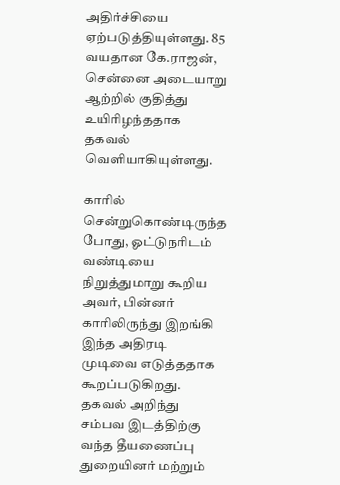அதிர்ச்சியை ஏற்படுத்தியுள்ளது. 85 வயதான கே.ராஜன், சென்னை அடையாறு ஆற்றில் குதித்து உயிரிழந்ததாக தகவல் வெளியாகியுள்ளது.

காரில் சென்றுகொண்டிருந்த போது, ஓட்டுநரிடம் வண்டியை நிறுத்துமாறு கூறிய அவர், பின்னர் காரிலிருந்து இறங்கி இந்த அதிரடி முடிவை எடுத்ததாக கூறப்படுகிறது. தகவல் அறிந்து சம்பவ இடத்திற்கு வந்த தீயணைப்பு துறையினர் மற்றும்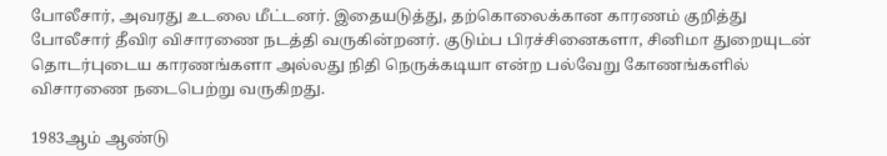போலீசார், அவரது உடலை மீட்டனர். இதையடுத்து, தற்கொலைக்கான காரணம் குறித்து போலீசார் தீவிர விசாரணை நடத்தி வருகின்றனர். குடும்ப பிரச்சினைகளா, சினிமா துறையுடன் தொடர்புடைய காரணங்களா அல்லது நிதி நெருக்கடியா என்ற பல்வேறு கோணங்களில் விசாரணை நடைபெற்று வருகிறது.

1983ஆம் ஆண்டு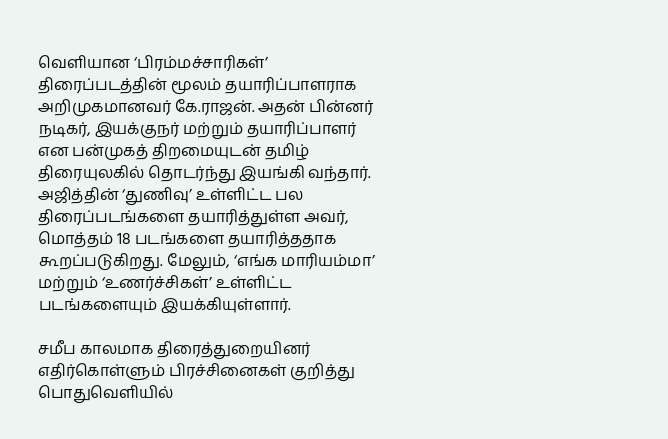வெளியான ‘பிரம்மச்சாரிகள்’ திரைப்படத்தின் மூலம் தயாரிப்பாளராக அறிமுகமானவர் கே.ராஜன். அதன் பின்னர் நடிகர், இயக்குநர் மற்றும் தயாரிப்பாளர் என பன்முகத் திறமையுடன் தமிழ் திரையுலகில் தொடர்ந்து இயங்கி வந்தார். அஜித்தின் ‘துணிவு’ உள்ளிட்ட பல திரைப்படங்களை தயாரித்துள்ள அவர், மொத்தம் 18 படங்களை தயாரித்ததாக கூறப்படுகிறது. மேலும், ‘எங்க மாரியம்மா’ மற்றும் ‘உணர்ச்சிகள்’ உள்ளிட்ட படங்களையும் இயக்கியுள்ளார்.

சமீப காலமாக திரைத்துறையினர் எதிர்கொள்ளும் பிரச்சினைகள் குறித்து பொதுவெளியில்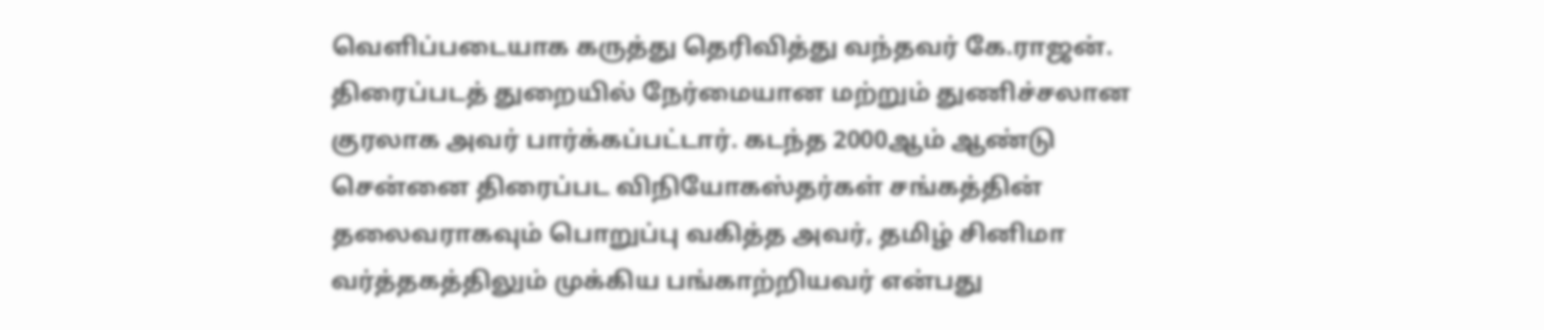வெளிப்படையாக கருத்து தெரிவித்து வந்தவர் கே.ராஜன். திரைப்படத் துறையில் நேர்மையான மற்றும் துணிச்சலான குரலாக அவர் பார்க்கப்பட்டார். கடந்த 2000ஆம் ஆண்டு சென்னை திரைப்பட விநியோகஸ்தர்கள் சங்கத்தின் தலைவராகவும் பொறுப்பு வகித்த அவர், தமிழ் சினிமா வர்த்தகத்திலும் முக்கிய பங்காற்றியவர் என்பது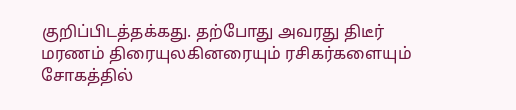குறிப்பிடத்தக்கது. தற்போது அவரது திடீர் மரணம் திரையுலகினரையும் ரசிகர்களையும் சோகத்தில்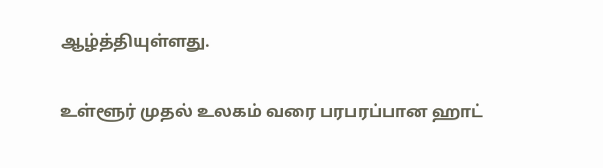ஆழ்த்தியுள்ளது.

உள்ளூர் முதல் உலகம் வரை பரபரப்பான ஹாட்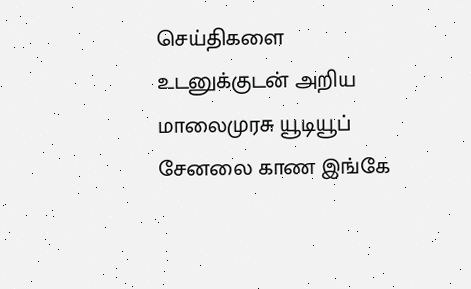செய்திகளை உடனுக்குடன் அறிய மாலைமுரசு யூடியூப் சேனலை காண இங்கே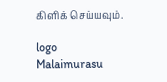கிளிக் செய்யவும்.

logo
Malaimurasu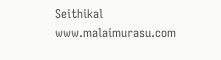Seithikal
www.malaimurasu.com